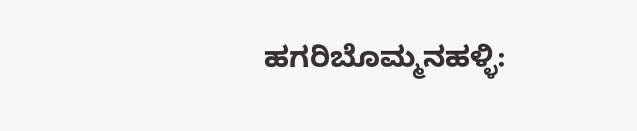ಹಗರಿಬೊಮ್ಮನಹಳ್ಳಿ: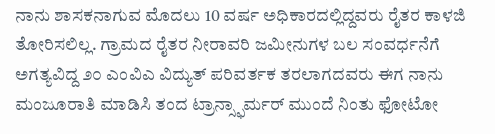ನಾನು ಶಾಸಕನಾಗುವ ಮೊದಲು 10 ವರ್ಷ ಅಧಿಕಾರದಲ್ಲಿದ್ದವರು ರೈತರ ಕಾಳಜಿ ತೋರಿಸಲಿಲ್ಲ. ಗ್ರಾಮದ ರೈತರ ನೀರಾವರಿ ಜಮೀನುಗಳ ಬಲ ಸಂವರ್ಧನೆಗೆ ಅಗತ್ಯವಿದ್ದ ೨೦ ಎಂವಿಎ ವಿದ್ಯುತ್ ಪರಿವರ್ತಕ ತರಲಾಗದವರು ಈಗ ನಾನು ಮಂಜೂರಾತಿ ಮಾಡಿಸಿ ತಂದ ಟ್ರಾನ್ಸ್ಫಾರ್ಮರ್ ಮುಂದೆ ನಿಂತು ಫೋಟೋ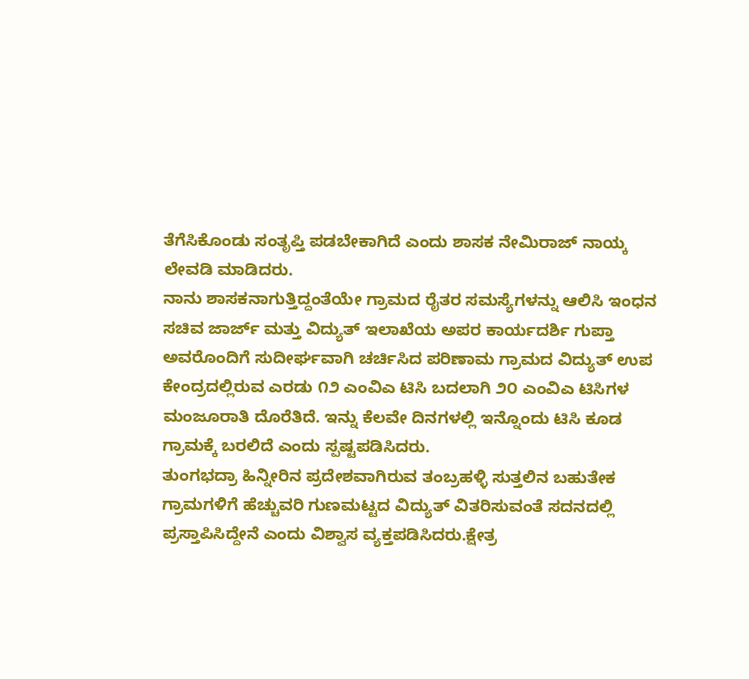ತೆಗೆಸಿಕೊಂಡು ಸಂತೃಪ್ತಿ ಪಡಬೇಕಾಗಿದೆ ಎಂದು ಶಾಸಕ ನೇಮಿರಾಜ್ ನಾಯ್ಕ ಲೇವಡಿ ಮಾಡಿದರು.
ನಾನು ಶಾಸಕನಾಗುತ್ತಿದ್ದಂತೆಯೇ ಗ್ರಾಮದ ರೈತರ ಸಮಸ್ಯೆಗಳನ್ನು ಆಲಿಸಿ ಇಂಧನ ಸಚಿವ ಜಾರ್ಜ್ ಮತ್ತು ವಿದ್ಯುತ್ ಇಲಾಖೆಯ ಅಪರ ಕಾರ್ಯದರ್ಶಿ ಗುಪ್ತಾ ಅವರೊಂದಿಗೆ ಸುದೀರ್ಘವಾಗಿ ಚರ್ಚಿಸಿದ ಪರಿಣಾಮ ಗ್ರಾಮದ ವಿದ್ಯುತ್ ಉಪ ಕೇಂದ್ರದಲ್ಲಿರುವ ಎರಡು ೧೨ ಎಂವಿಎ ಟಿಸಿ ಬದಲಾಗಿ ೨೦ ಎಂವಿಎ ಟಿಸಿಗಳ ಮಂಜೂರಾತಿ ದೊರೆತಿದೆ. ಇನ್ನು ಕೆಲವೇ ದಿನಗಳಲ್ಲಿ ಇನ್ನೊಂದು ಟಿಸಿ ಕೂಡ ಗ್ರಾಮಕ್ಕೆ ಬರಲಿದೆ ಎಂದು ಸ್ಪಷ್ಟಪಡಿಸಿದರು.
ತುಂಗಭದ್ರಾ ಹಿನ್ನೀರಿನ ಪ್ರದೇಶವಾಗಿರುವ ತಂಬ್ರಹಳ್ಳಿ ಸುತ್ತಲಿನ ಬಹುತೇಕ ಗ್ರಾಮಗಳಿಗೆ ಹೆಚ್ಚುವರಿ ಗುಣಮಟ್ಟದ ವಿದ್ಯುತ್ ವಿತರಿಸುವಂತೆ ಸದನದಲ್ಲಿ ಪ್ರಸ್ತಾಪಿಸಿದ್ದೇನೆ ಎಂದು ವಿಶ್ವಾಸ ವ್ಯಕ್ತಪಡಿಸಿದರು.ಕ್ಷೇತ್ರ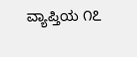ವ್ಯಾಪ್ತಿಯ ೧೭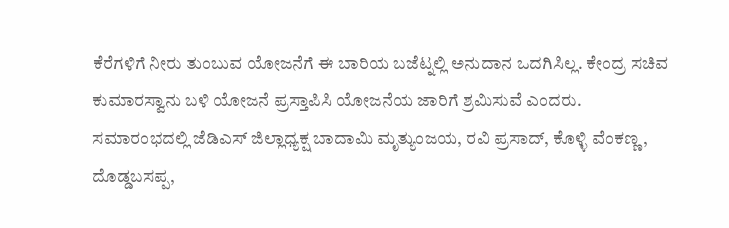ಕೆರೆಗಳಿಗೆ ನೀರು ತುಂಬುವ ಯೋಜನೆಗೆ ಈ ಬಾರಿಯ ಬಜೆಟ್ನಲ್ಲಿ ಅನುದಾನ ಒದಗಿಸಿಲ್ಲ. ಕೇಂದ್ರ ಸಚಿವ ಕುಮಾರಸ್ವಾನು ಬಳಿ ಯೋಜನೆ ಪ್ರಸ್ತಾಪಿಸಿ ಯೋಜನೆಯ ಜಾರಿಗೆ ಶ್ರಮಿಸುವೆ ಎಂದರು.
ಸಮಾರಂಭದಲ್ಲಿ ಜೆಡಿಎಸ್ ಜಿಲ್ಲಾಧ್ಯಕ್ಷ ಬಾದಾಮಿ ಮೃತ್ಯುಂಜಯ, ರವಿ ಪ್ರಸಾದ್, ಕೊಳ್ಳಿ ವೆಂಕಣ್ಣ, ದೊಡ್ಡಬಸಪ್ಪ,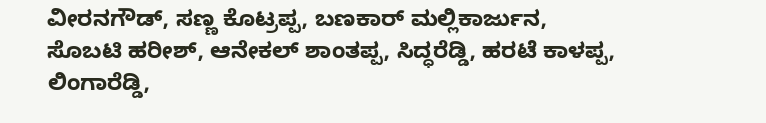ವೀರನಗೌಡ್, ಸಣ್ಣ ಕೊಟ್ರಪ್ಪ, ಬಣಕಾರ್ ಮಲ್ಲಿಕಾರ್ಜುನ, ಸೊಬಟಿ ಹರೀಶ್, ಆನೇಕಲ್ ಶಾಂತಪ್ಪ, ಸಿದ್ಧರೆಡ್ಡಿ, ಹರಟೆ ಕಾಳಪ್ಪ, ಲಿಂಗಾರೆಡ್ಡಿ,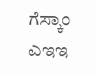ಗೆಸ್ಕಾಂ ಎಇಇ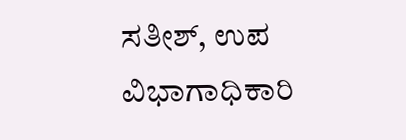ಸತೀಶ್, ಉಪ ವಿಭಾಗಾಧಿಕಾರಿ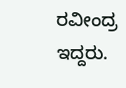ರವೀಂದ್ರ ಇದ್ದರು.